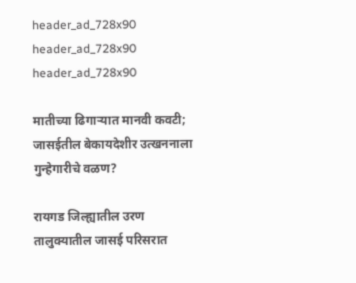header_ad_728x90
header_ad_728x90
header_ad_728x90

मातीच्या ढिगाऱ्यात मानवी कवटी; जासईतील बेकायदेशीर उत्खननाला गुन्हेगारीचे वळण?

रायगड जिल्ह्यातील उरण तालुक्यातील जासई परिसरात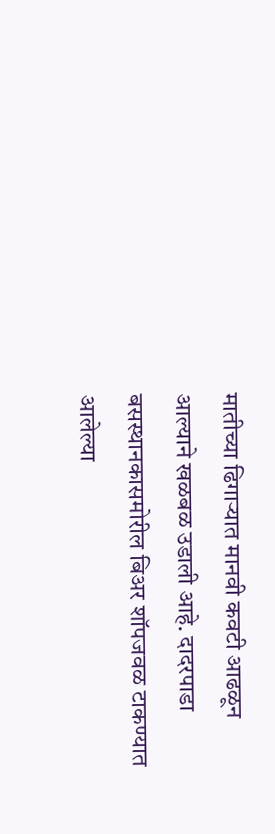मातीच्या ढिगाऱ्यात मानवी कवटी आढळून आल्याने खळबळ उडाली आहे. दादरपाडा बसस्थानकासमोरील बिअर शॉपजवळ टाकण्यात आलेल्या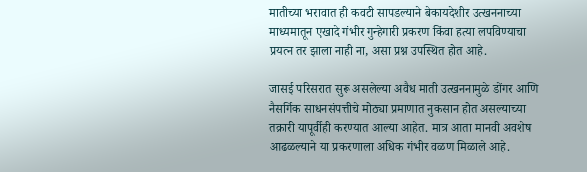मातीच्या भरावात ही कवटी सापडल्याने बेकायदेशीर उत्खननाच्या माध्यमातून एखादे गंभीर गुन्हेगारी प्रकरण किंवा हत्या लपविण्याचा प्रयत्न तर झाला नाही ना, असा प्रश्न उपस्थित होत आहे.

जासई परिसरात सुरू असलेल्या अवैध माती उत्खननामुळे डोंगर आणि नैसर्गिक साधनसंपत्तीचे मोठ्या प्रमाणात नुकसान होत असल्याच्या तक्रारी यापूर्वीही करण्यात आल्या आहेत. मात्र आता मानवी अवशेष आढळल्याने या प्रकरणाला अधिक गंभीर वळण मिळाले आहे.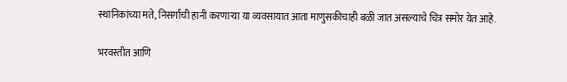स्थानिकांच्या मते, निसर्गाची हानी करणाऱ्या या व्यवसायात आता माणुसकीचाही बळी जात असल्याचे चित्र समोर येत आहे.

भरवस्तीत आणि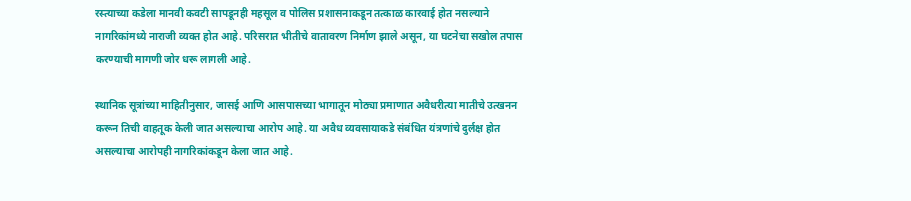रस्त्याच्या कडेला मानवी कवटी सापडूनही महसूल व पोलिस प्रशासनाकडून तत्काळ कारवाई होत नसल्याने नागरिकांमध्ये नाराजी व्यक्त होत आहे. परिसरात भीतीचे वातावरण निर्माण झाले असून, या घटनेचा सखोल तपास करण्याची मागणी जोर धरू लागली आहे.

स्थानिक सूत्रांच्या माहितीनुसार, जासई आणि आसपासच्या भागातून मोठ्या प्रमाणात अवैधरीत्या मातीचे उत्खनन करून तिची वाहतूक केली जात असल्याचा आरोप आहे. या अवैध व्यवसायाकडे संबंधित यंत्रणांचे दुर्लक्ष होत असल्याचा आरोपही नागरिकांकडून केला जात आहे.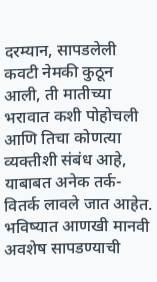दरम्यान, सापडलेली कवटी नेमकी कुठून आली, ती मातीच्या भरावात कशी पोहोचली आणि तिचा कोणत्या व्यक्तीशी संबंध आहे, याबाबत अनेक तर्क-वितर्क लावले जात आहेत. भविष्यात आणखी मानवी अवशेष सापडण्याची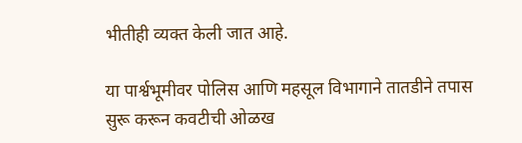भीतीही व्यक्त केली जात आहे.

या पार्श्वभूमीवर पोलिस आणि महसूल विभागाने तातडीने तपास सुरू करून कवटीची ओळख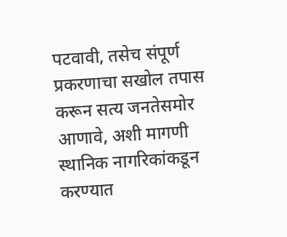पटवावी, तसेच संपूर्ण प्रकरणाचा सखोल तपास करून सत्य जनतेसमोर आणावे, अशी मागणी स्थानिक नागरिकांकडून करण्यात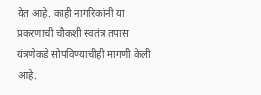येत आहे. काही नागरिकांनी या प्रकरणाची चौकशी स्वतंत्र तपास यंत्रणेकडे सोपविण्याचीही मागणी केली आहे.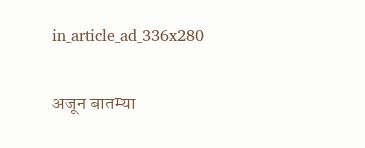in_article_ad_336x280

अजून बातम्या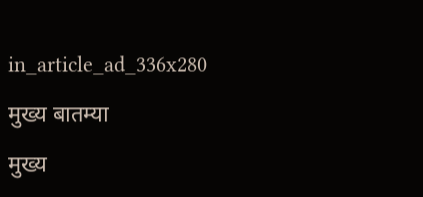in_article_ad_336x280

मुख्य बातम्या

मुख्य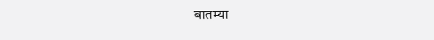बातम्या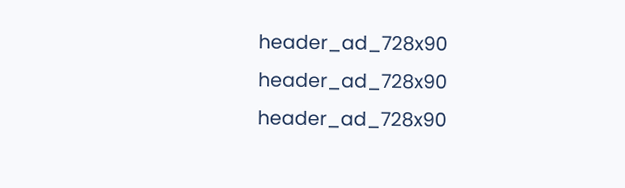header_ad_728x90
header_ad_728x90
header_ad_728x90